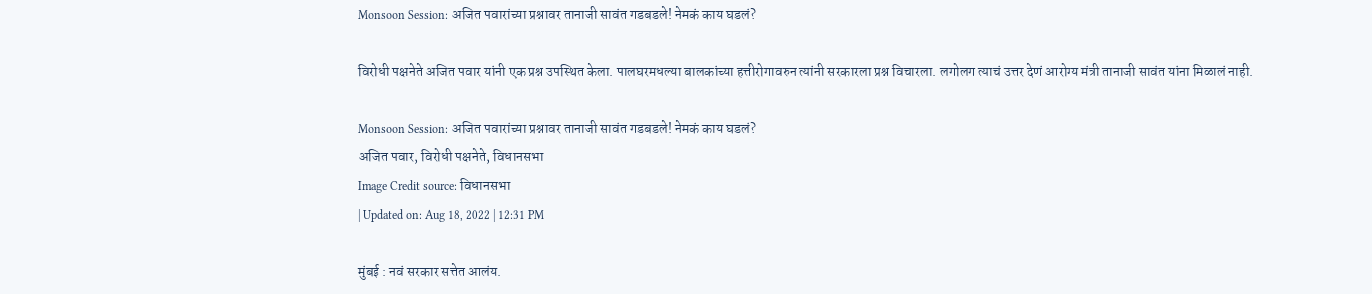Monsoon Session: अजित पवारांच्या प्रश्नावर तानाजी सावंत गडबडले! नेमकं काय घडलं?

विरोधी पक्षनेते अजित पवार यांनी एक प्रश्न उपस्थित केला. पालघरमधल्या बालकांच्या हत्तीरोगावरुन त्यांनी सरकारला प्रश्न विचारला. लगोलग त्याचं उत्तर देणं आरोग्य मंत्री तानाजी सावंत यांना मिळालं नाही.

Monsoon Session: अजित पवारांच्या प्रश्नावर तानाजी सावंत गडबडले! नेमकं काय घडलं?
अजित पवार, विरोधी पक्षनेते, विधानसभा
Image Credit source: विधानसभा
| Updated on: Aug 18, 2022 | 12:31 PM

मुंबई : नवं सरकार सत्तेत आलंय.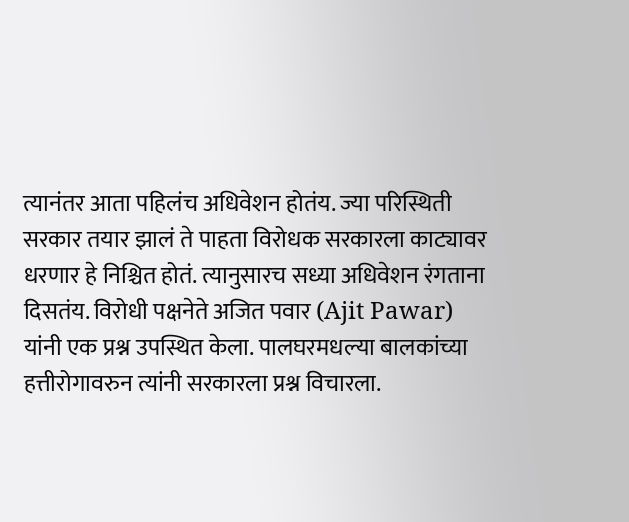त्यानंतर आता पहिलंच अधिवेशन होतंय. ज्या परिस्थिती सरकार तयार झालं ते पाहता विरोधक सरकारला काट्यावर धरणार हे निश्चित होतं. त्यानुसारच सध्या अधिवेशन रंगताना दिसतंय. विरोधी पक्षनेते अजित पवार (Ajit Pawar) यांनी एक प्रश्न उपस्थित केला. पालघरमधल्या बालकांच्या हत्तीरोगावरुन त्यांनी सरकारला प्रश्न विचारला.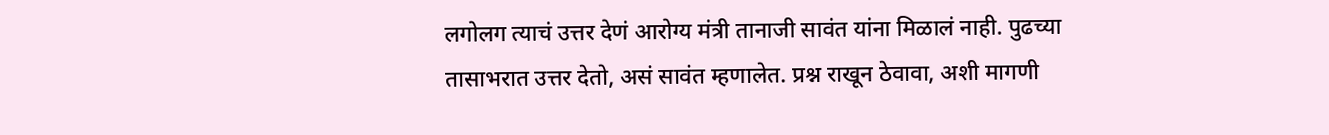लगोलग त्याचं उत्तर देणं आरोग्य मंत्री तानाजी सावंत यांना मिळालं नाही. पुढच्या तासाभरात उत्तर देतो, असं सावंत म्हणालेत. प्रश्न राखून ठेवावा, अशी मागणी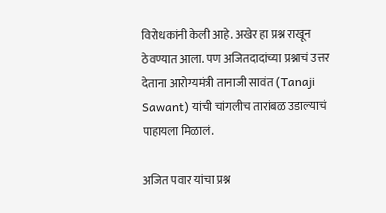विरोधकांनी केली आहे. अखेर हा प्रश्न राखून ठेवण्यात आला. पण अजितदादांच्या प्रश्नाचं उत्तर देताना आरोग्यमंत्री तानाजी सावंत (Tanaji Sawant) यांची चांगलीच तारांबळ उडाल्याचं पाहायला मिळालं.

अजित पवार यांचा प्रश्न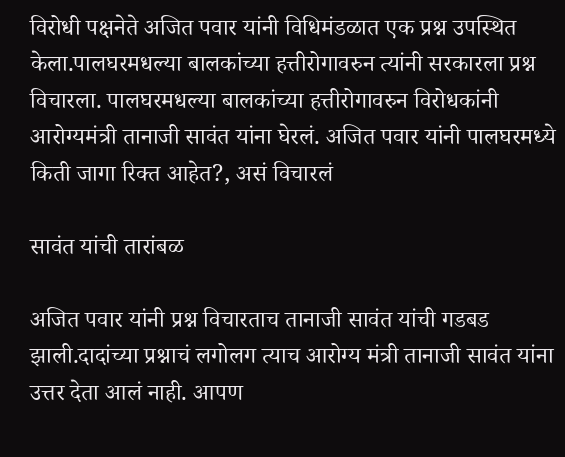विरोधी पक्षनेते अजित पवार यांनी विधिमंडळात एक प्रश्न उपस्थित केला.पालघरमधल्या बालकांच्या हत्तीरोगावरुन त्यांनी सरकारला प्रश्न विचारला. पालघरमधल्या बालकांच्या हत्तीरोगावरुन विरोधकांनी आरोग्यमंत्री तानाजी सावंत यांना घेरलं. अजित पवार यांनी पालघरमध्ये किती जागा रिक्त आहेत?, असं विचारलं

सावंत यांची तारांबळ

अजित पवार यांनी प्रश्न विचारताच तानाजी सावंत यांची गडबड झाली.दादांच्या प्रश्नाचं लगोलग त्याच आरोग्य मंत्री तानाजी सावंत यांना उत्तर देता आलं नाही. आपण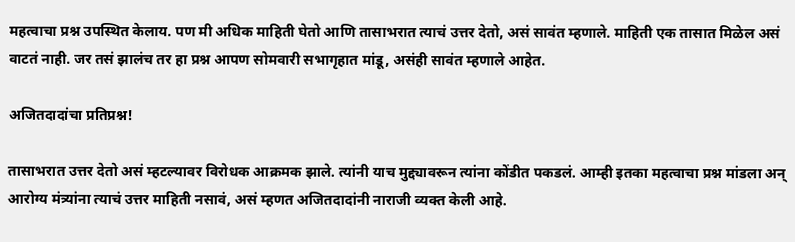महत्वाचा प्रश्न उपस्थित केलाय. पण मी अधिक माहिती घेतो आणि तासाभरात त्याचं उत्तर देतो, असं सावंत म्हणाले. माहिती एक तासात मिळेल असं वाटतं नाही. जर तसं झालंच तर हा प्रश्न आपण सोमवारी सभागृहात मांडू, असंही सावंत म्हणाले आहेत.

अजितदादांचा प्रतिप्रश्न!

तासाभरात उत्तर देतो असं म्हटल्यावर विरोधक आक्रमक झाले. त्यांनी याच मुद्द्यावरून त्यांना कोंडीत पकडलं. आम्ही इतका महत्वाचा प्रश्न मांडला अन् आरोग्य मंत्र्यांना त्याचं उत्तर माहिती नसावं, असं म्हणत अजितदादांनी नाराजी व्यक्त केली आहे.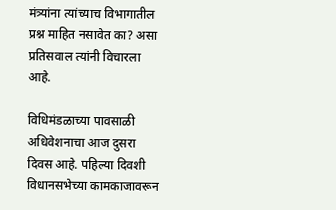मंत्र्यांना त्यांच्याच विभागातील प्रश्न माहित नसावेत का? असा प्रतिसवाल त्यांनी विचारला आहे.

विधिमंडळाच्या पावसाळी अधिवेशनाचा आज दुसरा दिवस आहे. पहिल्या दिवशी विधानसभेच्या कामकाजावरून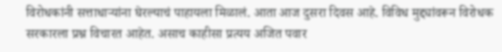विरोधकांनी सत्ताधाऱ्यांना घेरल्याचं पाहायला मिळालं. आता आज दुसरा दिवस आहे. विविध मुद्द्यांवरून विरोधक सरकारला प्रश्न विचारत आहेत. असाच काहीसा प्रत्यय अजित पवार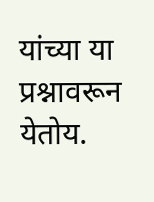यांच्या या प्रश्नावरून येतोय.